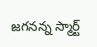జగనన్న స్మార్ట్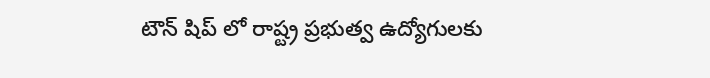టౌన్ షిప్ లో రాష్ట్ర ప్రభుత్వ ఉద్యోగులకు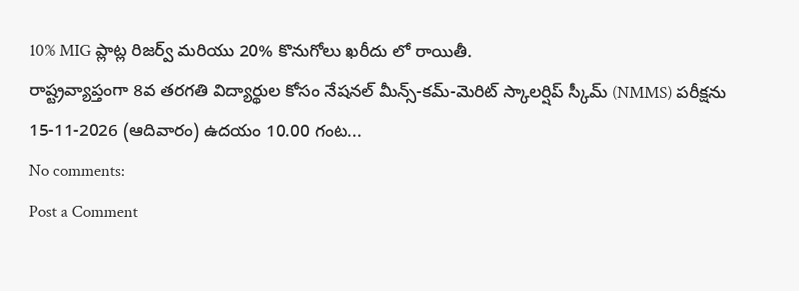10% MIG ప్లాట్ల రిజర్వ్ మరియు 20% కొనుగోలు ఖరీదు లో రాయితీ.
రాష్ట్రవ్యాప్తంగా 8వ తరగతి విద్యార్థుల కోసం నేషనల్ మీన్స్-కమ్-మెరిట్ స్కాలర్షిప్ స్కీమ్ (NMMS) పరీక్షను 15-11-2026 (ఆదివారం) ఉదయం 10.00 గంట...
No comments:
Post a Comment